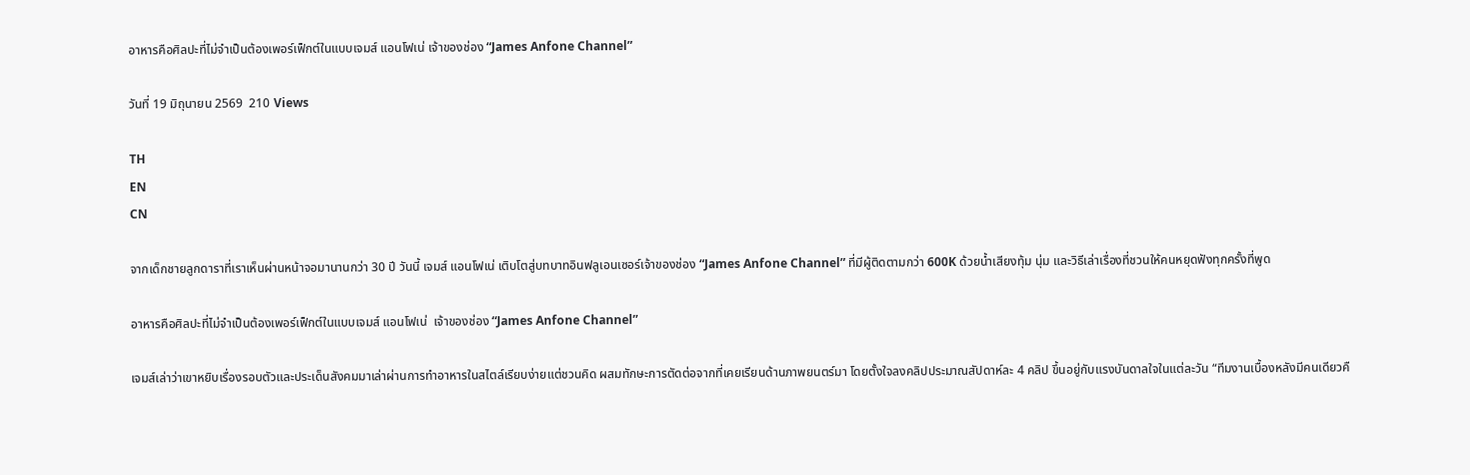อาหารคือศิลปะที่ไม่จำเป็นต้องเพอร์เฟ็กต์ในแบบเจมส์ แอนโฟเน่ เจ้าของช่อง “James Anfone Channel”

วันที่ 19 มิถุนายน 2569  210 Views

TH
EN
CN

จากเด็กชายลูกดาราที่เราเห็นผ่านหน้าจอมานานกว่า 30 ปี วันนี้ เจมส์ แอนโฟเน่ เติบโตสู่บทบาทอินฟลูเอนเซอร์เจ้าของช่อง “James Anfone Channel” ที่มีผู้ติดตามกว่า 600K ด้วยน้ำเสียงทุ้ม นุ่ม และวิธีเล่าเรื่องที่ชวนให้คนหยุดฟังทุกครั้งที่พูด

อาหารคือศิลปะที่ไม่จำเป็นต้องเพอร์เฟ็กต์ในแบบเจมส์ แอนโฟเน่  เจ้าของช่อง “James Anfone Channel”

เจมส์เล่าว่าเขาหยิบเรื่องรอบตัวและประเด็นสังคมมาเล่าผ่านการทำอาหารในสไตล์เรียบง่ายแต่ชวนคิด ผสมทักษะการตัดต่อจากที่เคยเรียนด้านภาพยนตร์มา โดยตั้งใจลงคลิปประมาณสัปดาห์ละ 4 คลิป ขึ้นอยู่กับแรงบันดาลใจในแต่ละวัน “ทีมงานเบื้องหลังมีคนเดียวคื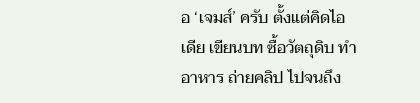อ ‘เจมส์’ ครับ ตั้งแต่คิดไอเดีย เขียนบท ซื้อวัตถุดิบ ทำอาหาร ถ่ายคลิป ไปจนถึง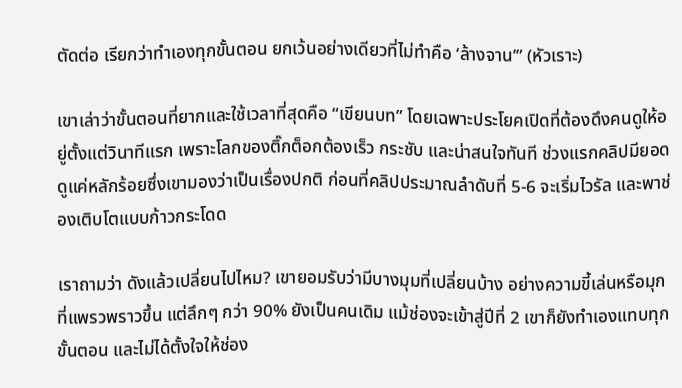ตัดต่อ เรียกว่าทำเองทุกขั้นตอน ยกเว้นอย่างเดียวที่ไม่ทำคือ ‘ล้างจาน’” (หัวเราะ)

เขาเล่าว่าขั้นตอนที่ยากและใช้เวลาที่สุดคือ “เขียนบท” โดยเฉพาะประโยคเปิดที่ต้องดึงคนดูให้อยู่ตั้งแต่วินาทีแรก เพราะโลกของติ๊กต็อกต้องเร็ว กระชับ และน่าสนใจทันที ช่วงแรกคลิปมียอดดูแค่หลักร้อยซึ่งเขามองว่าเป็นเรื่องปกติ ก่อนที่คลิปประมาณลำดับที่ 5-6 จะเริ่มไวรัล และพาช่องเติบโตแบบก้าวกระโดด

เราถามว่า ดังแล้วเปลี่ยนไปไหม? เขายอมรับว่ามีบางมุมที่เปลี่ยนบ้าง อย่างความขี้เล่นหรือมุกที่แพรวพราวขึ้น แต่ลึกๆ กว่า 90% ยังเป็นคนเดิม แม้ช่องจะเข้าสู่ปีที่ 2 เขาก็ยังทำเองแทบทุกขั้นตอน และไม่ได้ตั้งใจให้ช่อง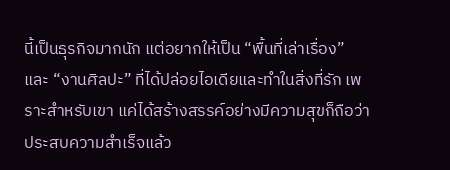นี้เป็นธุรกิจมากนัก แต่อยากให้เป็น “พื้นที่เล่าเรื่อง” และ “งานศิลปะ” ที่ได้ปล่อยไอเดียและทำในสิ่งที่รัก เพราะสำหรับเขา แค่ได้สร้างสรรค์อย่างมีความสุขก็ถือว่าประสบความสำเร็จแล้ว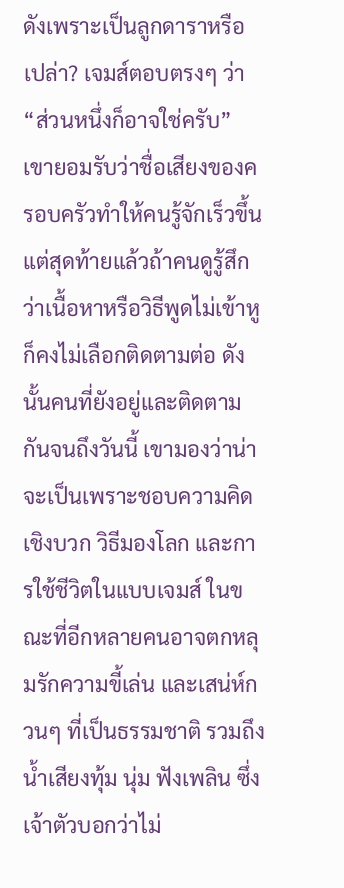ดังเพราะเป็นลูกดาราหรือเปล่า? เจมส์ตอบตรงๆ ว่า “ส่วนหนึ่งก็อาจใช่ครับ” เขายอมรับว่าชื่อเสียงของครอบครัวทำให้คนรู้จักเร็วขึ้น แต่สุดท้ายแล้วถ้าคนดูรู้สึกว่าเนื้อหาหรือวิธีพูดไม่เข้าหู ก็คงไม่เลือกติดตามต่อ ดังนั้นคนที่ยังอยู่และติดตามกันจนถึงวันนี้ เขามองว่าน่าจะเป็นเพราะชอบความคิดเชิงบวก วิธีมองโลก และการใช้ชีวิตในแบบเจมส์ ในขณะที่อีกหลายคนอาจตกหลุมรักความขี้เล่น และเสน่ห์กวนๆ ที่เป็นธรรมชาติ รวมถึงน้ำเสียงทุ้ม นุ่ม ฟังเพลิน ซึ่งเจ้าตัวบอกว่าไม่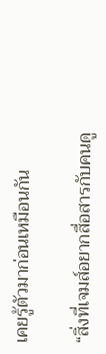เคยรู้ตัวมาก่อนเหมือนกัน

“สิ่งที่เจมส์อยากสื่อสารกับคนดู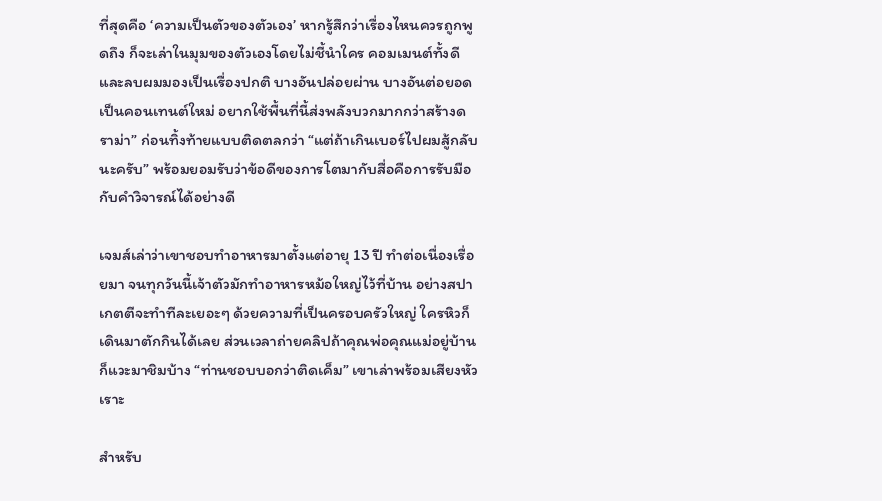ที่สุดคือ ‘ความเป็นตัวของตัวเอง’ หากรู้สึกว่าเรื่องไหนควรถูกพูดถึง ก็จะเล่าในมุมของตัวเองโดยไม่ชี้นำใคร คอมเมนต์ทั้งดีและลบผมมองเป็นเรื่องปกติ บางอันปล่อยผ่าน บางอันต่อยอดเป็นคอนเทนต์ใหม่ อยากใช้พื้นที่นี้ส่งพลังบวกมากกว่าสร้างดราม่า” ก่อนทิ้งท้ายแบบติดตลกว่า “แต่ถ้าเกินเบอร์ไปผมสู้กลับนะครับ” พร้อมยอมรับว่าข้อดีของการโตมากับสื่อคือการรับมือกับคำวิจารณ์ได้อย่างดี

เจมส์เล่าว่าเขาชอบทำอาหารมาตั้งแต่อายุ 13 ปี ทำต่อเนื่องเรื่อยมา จนทุกวันนี้เจ้าตัวมักทำอาหารหม้อใหญ่ไว้ที่บ้าน อย่างสปาเกตตีจะทำทีละเยอะๆ ด้วยความที่เป็นครอบครัวใหญ่ ใครหิวก็เดินมาตักกินได้เลย ส่วนเวลาถ่ายคลิปถ้าคุณพ่อคุณแม่อยู่บ้านก็แวะมาชิมบ้าง “ท่านชอบบอกว่าติดเค็ม” เขาเล่าพร้อมเสียงหัวเราะ

สำหรับ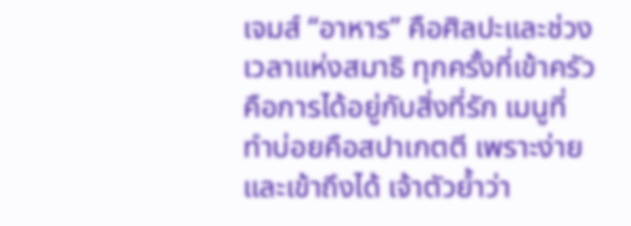เจมส์ “อาหาร” คือศิลปะและช่วงเวลาแห่งสมาธิ ทุกครั้งที่เข้าครัวคือการได้อยู่กับสิ่งที่รัก เมนูที่ทำบ่อยคือสปาเกตตี เพราะง่ายและเข้าถึงได้ เจ้าตัวย้ำว่า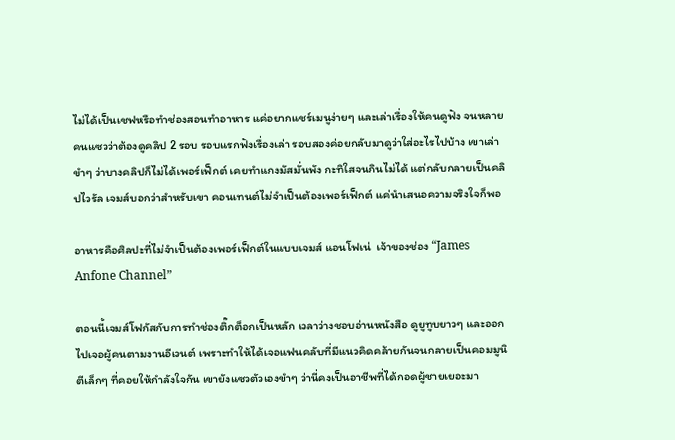ไม่ได้เป็นเชฟหรือทำช่องสอนทำอาหาร แค่อยากแชร์เมนูง่ายๆ และเล่าเรื่องให้คนดูฟัง จนหลายคนแซวว่าต้องดูคลิป 2 รอบ รอบแรกฟังเรื่องเล่า รอบสองค่อยกลับมาดูว่าใส่อะไรไปบ้าง เขาเล่าขำๆ ว่าบางคลิปก็ไม่ได้เพอร์เฟ็กต์ เคยทำแกงมัสมั่นพัง กะทิใสจนกินไม่ได้ แต่กลับกลายเป็นคลิปไวรัล เจมส์บอกว่าสำหรับเขา คอนเทนต์ไม่จำเป็นต้องเพอร์เฟ็กต์ แค่นำเสนอความจริงใจก็พอ

อาหารคือศิลปะที่ไม่จำเป็นต้องเพอร์เฟ็กต์ในแบบเจมส์ แอนโฟเน่  เจ้าของช่อง “James Anfone Channel”

ตอนนี้เจมส์โฟกัสกับการทำช่องติ๊กต็อกเป็นหลัก เวลาว่างชอบอ่านหนังสือ ดูยูทูบยาวๆ และออกไปเจอผู้คนตามงานอีเวนต์ เพราะทำให้ได้เจอแฟนคลับที่มีแนวคิดคล้ายกันจนกลายเป็นคอมมูนิตีเล็กๆ ที่คอยให้กำลังใจกัน เขายังแซวตัวเองขำๆ ว่านี่คงเป็นอาชีพที่ได้กอดผู้ชายเยอะมา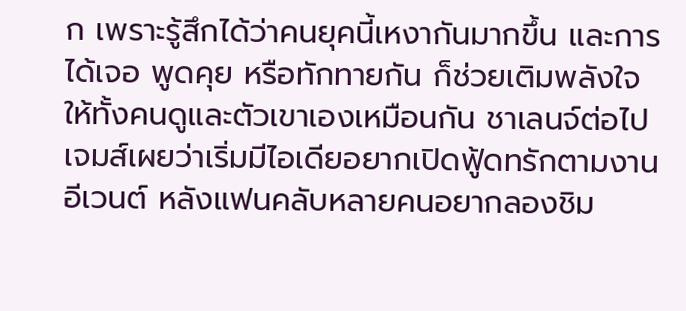ก เพราะรู้สึกได้ว่าคนยุคนี้เหงากันมากขึ้น และการได้เจอ พูดคุย หรือทักทายกัน ก็ช่วยเติมพลังใจให้ทั้งคนดูและตัวเขาเองเหมือนกัน ชาเลนจ์ต่อไปเจมส์เผยว่าเริ่มมีไอเดียอยากเปิดฟู้ดทรักตามงานอีเวนต์ หลังแฟนคลับหลายคนอยากลองชิม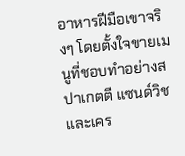อาหารฝีมือเขาจริงๆ โดยตั้งใจขายเมนูที่ชอบทำอย่างสปาเกตตี แซนด์วิช และเคร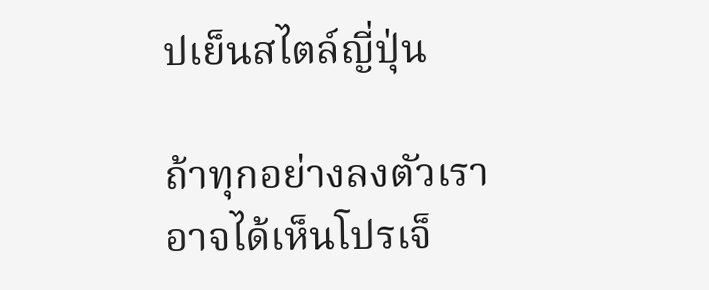ปเย็นสไตล์ญี่ปุ่น

ถ้าทุกอย่างลงตัวเราอาจได้เห็นโปรเจ็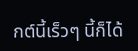กต์นี้เร็วๆ นี้ก็ได้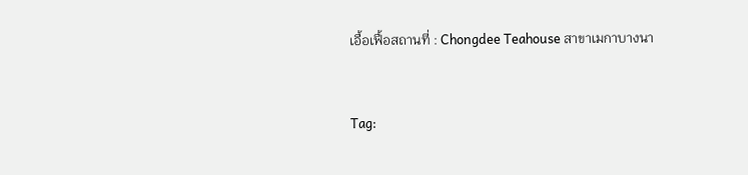เอื้อเฟื้อสถานที่ : Chongdee Teahouse สาขาเมกาบางนา


Tag: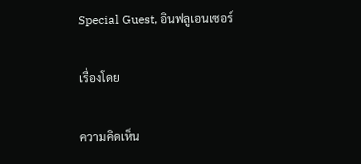Special Guest, อินฟลูเอนเซอร์

เรื่องโดย

ความคิดเห็น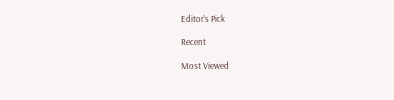Editor’s Pick

Recent

Most Viewed